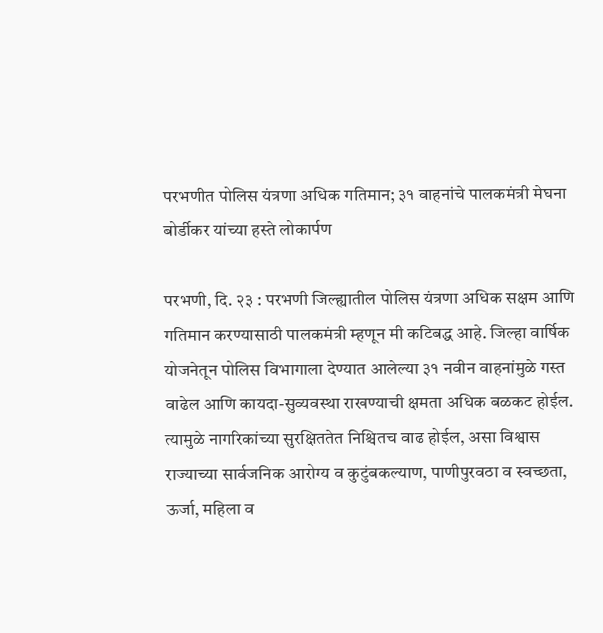परभणीत पोलिस यंत्रणा अधिक गतिमान; ३१ वाहनांचे पालकमंत्री मेघना बोर्डीकर यांच्या हस्ते लोकार्पण

परभणी, दि. २३ : परभणी जिल्ह्यातील पोलिस यंत्रणा अधिक सक्षम आणि गतिमान करण्यासाठी पालकमंत्री म्हणून मी कटिबद्ध आहे. जिल्हा वार्षिक योजनेतून पोलिस विभागाला देण्यात आलेल्या ३१ नवीन वाहनांमुळे गस्त वाढेल आणि कायदा-सुव्यवस्था राखण्याची क्षमता अधिक बळकट होईल. त्यामुळे नागरिकांच्या सुरक्षिततेत निश्चितच वाढ होईल, असा विश्वास राज्याच्या सार्वजनिक आरोग्य व कुटुंबकल्याण, पाणीपुरवठा व स्वच्छता, ऊर्जा, महिला व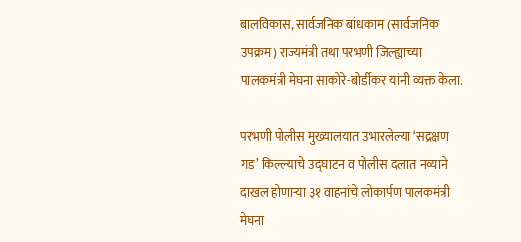बालविकास, सार्वजनिक बांधकाम (सार्वजनिक उपक्रम) राज्यमंत्री तथा परभणी जिल्ह्याच्या पालकमंत्री मेघना साकोरे-बोर्डीकर यांनी व्यक्त केला.

परभणी पोलीस मुख्यालयात उभारलेल्या ‘सद्रक्षण गड’ किल्ल्याचे उद्घाटन व पोलीस दलात नव्याने दाखल होणाऱ्या ३१ वाहनांचे लोकार्पण पालकमंत्री मेघना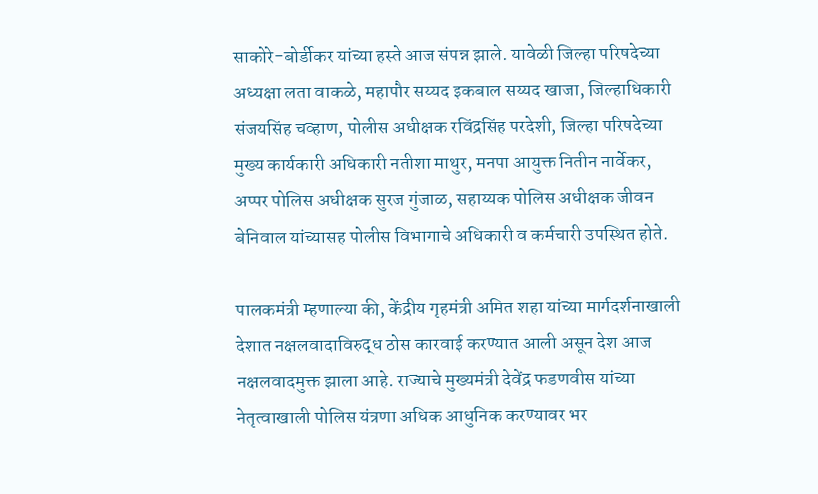साकोरे-बोर्डीकर यांच्या हस्ते आज संपन्न झाले. यावेळी जिल्हा परिषदेच्या अध्यक्षा लता वाकळे, महापौर सय्यद इकबाल सय्यद खाजा, जिल्हाधिकारी संजयसिंह चव्हाण, पोलीस अधीक्षक रविंद्रसिंह परदेशी, जिल्हा परिषदेच्या मुख्य कार्यकारी अधिकारी नतीशा माथुर, मनपा आयुक्त नितीन नार्वेकर, अप्पर पोलिस अधीक्षक सुरज गुंजाळ, सहाय्यक पोलिस अधीक्षक जीवन बेनिवाल यांच्यासह पोलीस विभागाचे अधिकारी व कर्मचारी उपस्थित होते.

पालकमंत्री म्हणाल्या की, केंद्रीय गृहमंत्री अमित शहा यांच्या मार्गदर्शनाखाली देशात नक्षलवादाविरुद्ध ठोस कारवाई करण्यात आली असून देश आज नक्षलवादमुक्त झाला आहे. राज्याचे मुख्यमंत्री देवेंद्र फडणवीस यांच्या नेतृत्वाखाली पोलिस यंत्रणा अधिक आधुनिक करण्यावर भर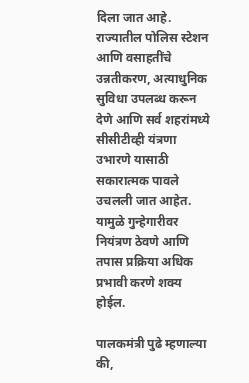दिला जात आहे. राज्यातील पोलिस स्टेशन आणि वसाहतींचे उन्नतीकरण, अत्याधुनिक सुविधा उपलब्ध करून देणे आणि सर्व शहरांमध्ये सीसीटीव्ही यंत्रणा उभारणे यासाठी सकारात्मक पावले उचलली जात आहेत. यामुळे गुन्हेगारीवर नियंत्रण ठेवणे आणि तपास प्रक्रिया अधिक प्रभावी करणे शक्य होईल.

पालकमंत्री पुढे म्हणाल्या की,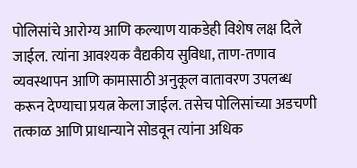पोलिसांचे आरोग्य आणि कल्याण याकडेही विशेष लक्ष दिले जाईल. त्यांना आवश्यक वैद्यकीय सुविधा, ताण-तणाव व्यवस्थापन आणि कामासाठी अनुकूल वातावरण उपलब्ध करून देण्याचा प्रयत्न केला जाईल. तसेच पोलिसांच्या अडचणी तत्काळ आणि प्राधान्याने सोडवून त्यांना अधिक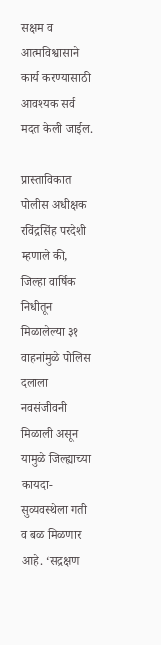सक्षम व आत्मविश्वासाने कार्य करण्यासाठी आवश्यक सर्व मदत केली जाईल.

प्रास्ताविकात पोलीस अधीक्षक रविंद्रसिंह परदेशी म्हणाले की, जिल्हा वार्षिक निधीतून मिळालेल्या ३१ वाहनांमुळे पोलिस दलाला नवसंजीवनी मिळाली असून यामुळे जिल्ह्याच्या कायदा-सुव्यवस्थेला गती व बळ मिळणार आहे. ‘सद्रक्षण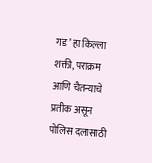गड’ हा किल्ला शक्ती, पराक्रम आणि चैतन्याचे प्रतीक असून पोलिस दलासाठी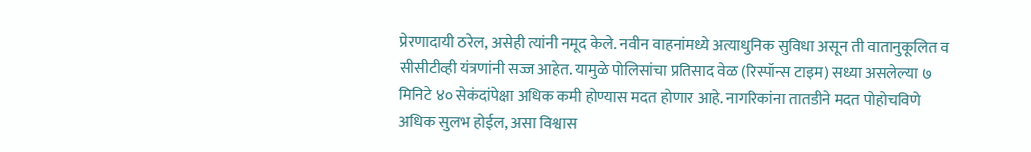प्रेरणादायी ठरेल, असेही त्यांनी नमूद केले. नवीन वाहनांमध्ये अत्याधुनिक सुविधा असून ती वातानुकूलित व सीसीटीव्ही यंत्रणांनी सज्ज आहेत. यामुळे पोलिसांचा प्रतिसाद वेळ (रिस्पॉन्स टाइम) सध्या असलेल्या ७ मिनिटे ४० सेकंदांपेक्षा अधिक कमी होण्यास मदत होणार आहे. नागरिकांना तातडीने मदत पोहोचविणे अधिक सुलभ होईल, असा विश्वास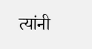त्यांनी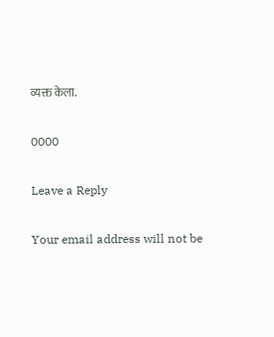व्यक्त केला.

0000

Leave a Reply

Your email address will not be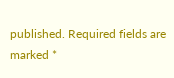published. Required fields are marked *